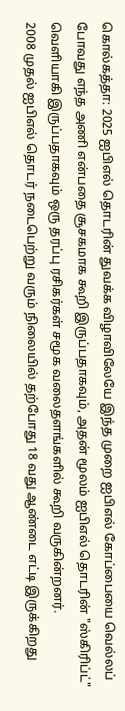கொல்கத்தா: 2025 ஐபிஎல் தொடரின் துவக்க விழாவிலேயே இந்த முறை ஐபிஎல் கோப்பையை வெல்லப் போவது எந்த அணி என்பதை சூசகமாக கூறி இருப்பதாகவும், அதன் மூலம் ஐபிஎல் தொடரின் "ஸ்கிரிப்ட்" வெளியாகி இருப்பதாகவும் ஒரு தரப்பு ரசிகர்கள் சமூக வலைதளங்களில் கூறி வருகின்றனர்.
2008 முதல் ஐபிஎல் தொடர் நடைபெற்று வரும் நிலையில் தற்போது 18 வது ஆண்டை எட்டி இருக்கிறது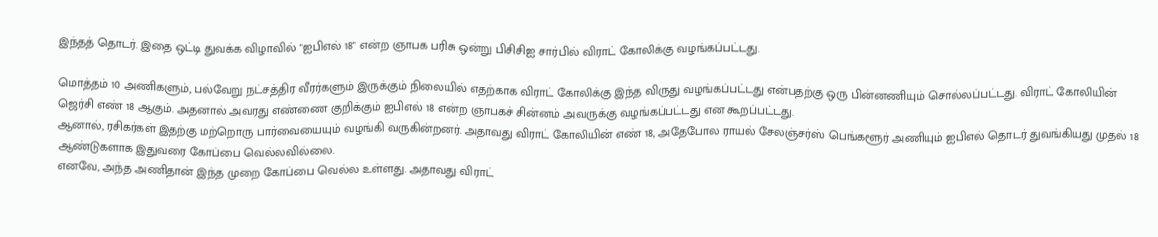இந்தத் தொடர். இதை ஒட்டி துவக்க விழாவில் "ஐபிஎல் 18" என்ற ஞாபக பரிசு ஒன்று பிசிசிஐ சார்பில் விராட் கோலிக்கு வழங்கப்பட்டது.

மொத்தம் 10 அணிகளும், பல்வேறு நட்சத்திர வீரர்களும் இருக்கும் நிலையில் எதற்காக விராட் கோலிக்கு இந்த விருது வழங்கப்பட்டது என்பதற்கு ஒரு பின்னணியும் சொல்லப்பட்டது. விராட் கோலியின் ஜெர்சி எண் 18 ஆகும். அதனால் அவரது எண்ணை குறிக்கும் ஐபிஎல் 18 என்ற ஞாபகச் சின்னம் அவருக்கு வழங்கப்பட்டது என கூறப்பட்டது.
ஆனால், ரசிகர்கள் இதற்கு மற்றொரு பார்வையையும் வழங்கி வருகின்றனர். அதாவது விராட் கோலியின் எண் 18, அதேபோல ராயல் சேலஞ்சர்ஸ் பெங்களூர் அணியும் ஐபிஎல் தொடர் துவங்கியது முதல் 18 ஆண்டுகளாக இதுவரை கோப்பை வெல்லவில்லை.
எனவே, அந்த அணிதான் இந்த முறை கோப்பை வெல்ல உள்ளது. அதாவது விராட்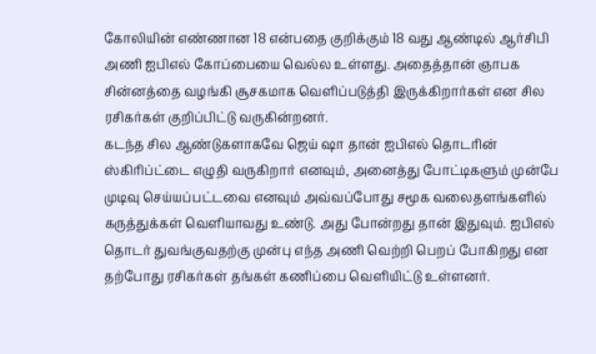கோலியின் எண்ணான 18 என்பதை குறிக்கும் 18 வது ஆண்டில் ஆர்சிபி அணி ஐபிஎல் கோப்பையை வெல்ல உள்ளது. அதைத்தான் ஞாபக சின்னத்தை வழங்கி சூசகமாக வெளிப்படுத்தி இருக்கிறார்கள் என சில ரசிகர்கள் குறிப்பிட்டு வருகின்றனர்.
கடந்த சில ஆண்டுகளாகவே ஜெய் ஷா தான் ஐபிஎல் தொடரின் ஸ்கிரிப்ட்டை எழுதி வருகிறார் எனவும், அனைத்து போட்டிகளும் முன்பே முடிவு செய்யப்பட்டவை எனவும் அவ்வப்போது சமூக வலைதளங்களில் கருத்துக்கள் வெளியாவது உண்டு. அது போன்றது தான் இதுவும். ஐபிஎல் தொடர் துவங்குவதற்கு முன்பு எந்த அணி வெற்றி பெறப் போகிறது என தற்போது ரசிகர்கள் தங்கள் கணிப்பை வெளியிட்டு உள்ளனர்.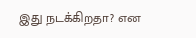இது நடக்கிறதா? என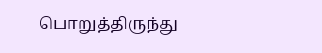பொறுத்திருந்து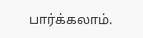பார்க்கலாம்.